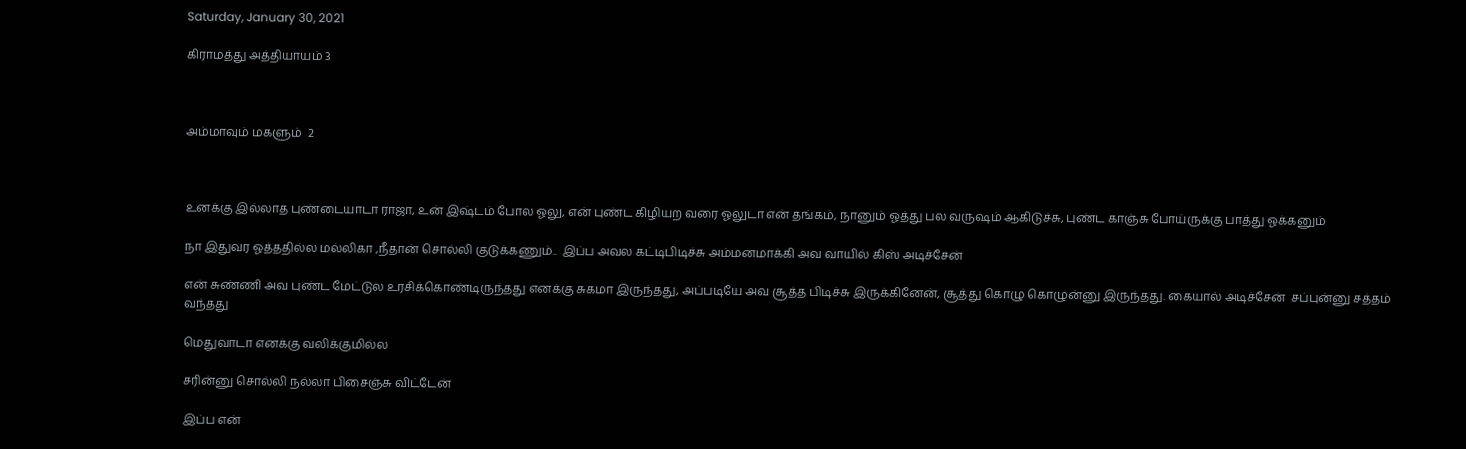Saturday, January 30, 2021

கிராமத்து அத்தியாயம் 3



அம்மாவும் மகளும்  2



உனக்கு இல்லாத புண்டையாடா ராஜா, உன் இஷ்டம் போல ஓலு, என் புண்ட கிழியற வரை ஓலுடா என் தங்கம், நானும் ஓத்து பல வருஷம் ஆகிடுச்சு, புண்ட காஞ்சு போய்ருக்கு பாத்து ஓக்கனும்

நா இதுவர ஓத்ததில்ல மல்லிகா ,நீதான் சொல்லி குடுக்கணும்..  இப்ப அவல கட்டிபிடிச்சு அம்மனமாக்கி அவ வாயில் கிஸ் அடிச்சேன்

என் சுண்ணி அவ புண்ட மேட்டுல உரசிக்கொண்டிருந்தது எனக்கு சுகமா இருந்தது, அப்படியே அவ சூத்த பிடிச்சு இருக்கினேன், சூத்து கொழு கொழுன்னு இருந்தது. கையால் அடிச்சேன்  சப்புன்னு சத்தம் வந்தது

மெதுவாடா எனக்கு வலிக்குமில்ல

சரின்னு சொல்லி நல்லா பிசைஞ்சு விட்டேன்

இப்ப என்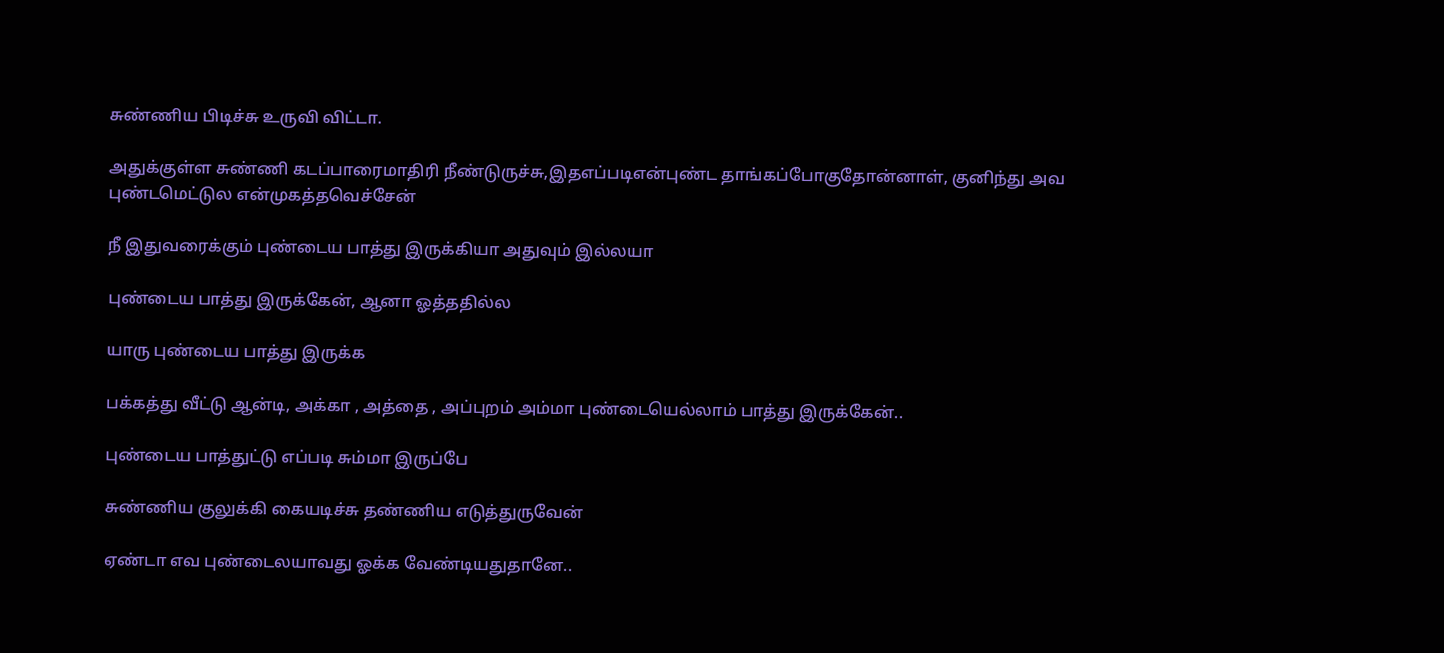சுண்ணிய பிடிச்சு உருவி விட்டா.

அதுக்குள்ள சுண்ணி கடப்பாரைமாதிரி நீண்டுருச்சு,இதஎப்படிஎன்புண்ட தாங்கப்போகுதோன்னாள், குனிந்து அவ புண்டமெட்டுல என்முகத்தவெச்சேன்

நீ இதுவரைக்கும் புண்டைய பாத்து இருக்கியா அதுவும் இல்லயா

புண்டைய பாத்து இருக்கேன், ஆனா ஓத்ததில்ல

யாரு புண்டைய பாத்து இருக்க

பக்கத்து வீட்டு ஆன்டி, அக்கா , அத்தை , அப்புறம் அம்மா புண்டையெல்லாம் பாத்து இருக்கேன்..

புண்டைய பாத்துட்டு எப்படி சும்மா இருப்பே

சுண்ணிய குலுக்கி கையடிச்சு தண்ணிய எடுத்துருவேன்

ஏண்டா எவ புண்டைலயாவது ஓக்க வேண்டியதுதானே..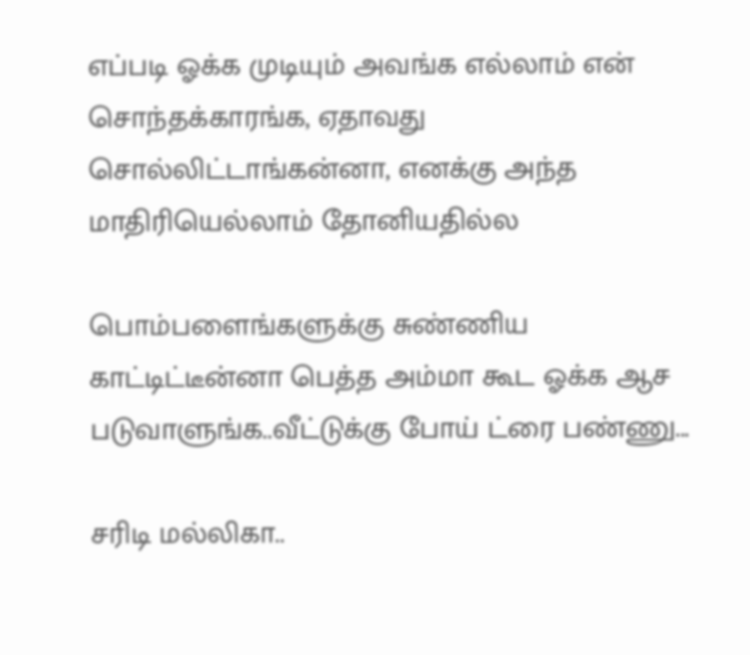எப்படி ஓக்க முடியும் அவங்க எல்லாம் என் சொந்தக்காரங்க, ஏதாவது சொல்லிட்டாங்கன்னா, எனக்கு அந்த மாதிரியெல்லாம் தோனியதில்ல

பொம்பளைங்களுக்கு சுண்ணிய காட்டிட்டீன்னா பெத்த அம்மா கூட ஓக்க ஆச படுவாளுங்க..வீட்டுக்கு போய் ட்ரை பண்ணு...

சரிடி மல்லிகா..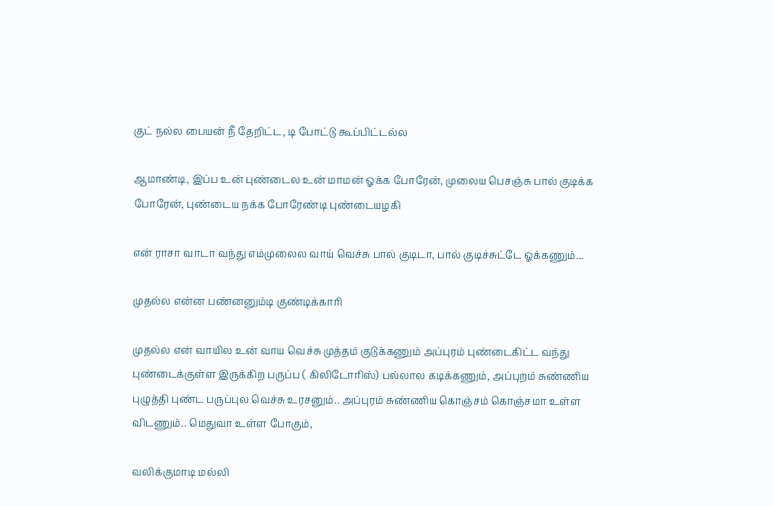குட் நல்ல பையன் நீ தேறிட்ட, டி போட்டு கூப்பிட்டல்ல

ஆமாண்டி, இப்ப உன் புண்டைல உன் மாமன் ஓக்க போரேன், முலைய பெசஞ்சு பால் குடிக்க போரேன், புண்டைய நக்க போரேண்டி புண்டையழகி

என் ராசா வாடா வந்து எம்முலைல வாய் வெச்சு பால் குடிடா, பால் குடிச்சுட்டே ஓக்கணும்...

முதல்ல என்ன பண்னனும்டி குண்டிக்காரி

முதல்ல என் வாயில உன் வாய வெச்சு முத்தம் குடுக்கணும் அப்புரம் புண்டைகிட்ட வந்து புண்டைக்குள்ள இருக்கிற பருப்ப ( கிலிடோரிஸ்) பல்லால கடிக்கணும், அப்புறம் சுண்ணிய புழுத்தி புண்ட பருப்புல வெச்சு உரசனும்.. அப்புரம் சுண்ணிய கொஞ்சம் கொஞ்சமா உள்ள விடணும்.. மெதுவா உள்ள போகும்,

வலிக்குமாடி மல்லி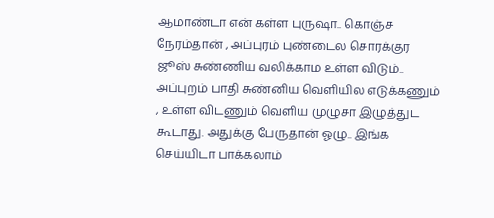ஆமாண்டா என் கள்ள புருஷா.. கொஞ்ச நேரம்தான் , அப்புரம் புண்டைல சொரக்குர ஜூஸ் சுண்ணிய வலிக்காம உள்ள விடும்.. அப்புறம் பாதி சுண்னிய வெளியில எடுக்கணும் , உள்ள விடணும் வெளிய முழுசா இழுத்துட கூடாது. அதுக்கு பேருதான் ஓழு.. இங்க செய்யிடா பாக்கலாம்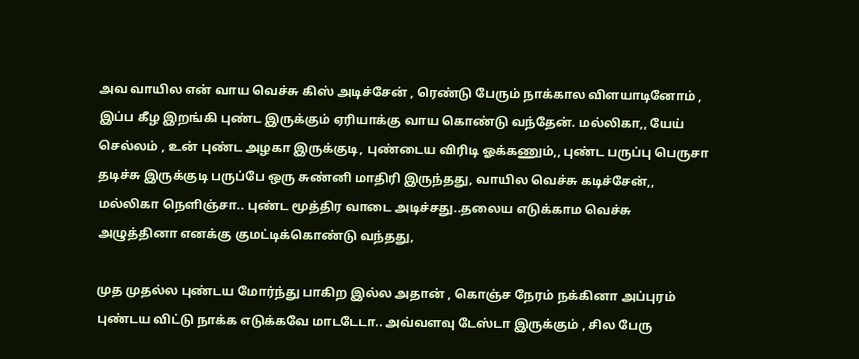அவ வாயில என் வாய வெச்சு கிஸ் அடிச்சேன் , ரெண்டு பேரும் நாக்கால விளயாடினோம் , இப்ப கீழ இறங்கி புண்ட இருக்கும் ஏரியாக்கு வாய கொண்டு வந்தேன். மல்லிகா,, யேய் செல்லம் , உன் புண்ட அழகா இருக்குடி, புண்டைய விரிடி ஓக்கணும்,, புண்ட பருப்பு பெருசா தடிச்சு இருக்குடி பருப்பே ஒரு சுண்னி மாதிரி இருந்தது, வாயில வெச்சு கடிச்சேன்,, மல்லிகா நெளிஞ்சா.. புண்ட மூத்திர வாடை அடிச்சது..தலைய எடுக்காம வெச்சு அழுத்தினா எனக்கு குமட்டிக்கொண்டு வந்தது,

முத முதல்ல புண்டய மோர்ந்து பாகிற இல்ல அதான் , கொஞ்ச நேரம் நக்கினா அப்புரம் புண்டய விட்டு நாக்க எடுக்கவே மாடடேடா.. அவ்வளவு டேஸ்டா இருக்கும் , சில பேரு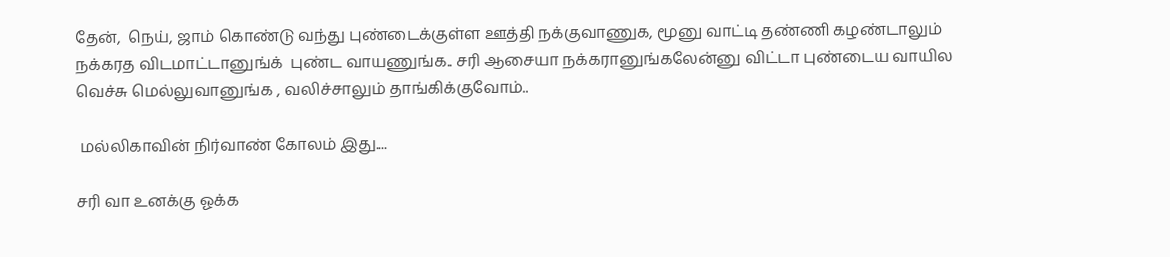தேன்,  நெய், ஜாம் கொண்டு வந்து புண்டைக்குள்ள ஊத்தி நக்குவாணுக, மூனு வாட்டி தண்ணி கழண்டாலும் நக்கரத விடமாட்டானுங்க்  புண்ட வாயணுங்க.. சரி ஆசையா நக்கரானுங்கலேன்னு விட்டா புண்டைய வாயில வெச்சு மெல்லுவானுங்க , வலிச்சாலும் தாங்கிக்குவோம்..

 மல்லிகாவின் நிர்வாண் கோலம் இது....

சரி வா உனக்கு ஓக்க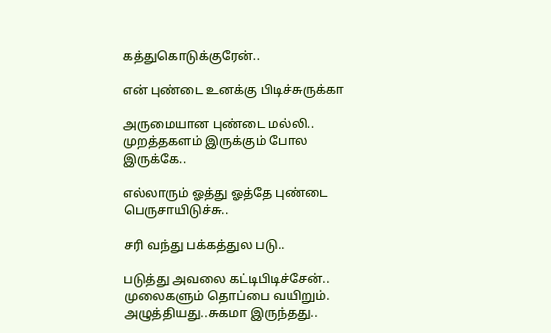கத்துகொடுக்குரேன்..

என் புண்டை உனக்கு பிடிச்சுருக்கா

அருமையான புண்டை மல்லி.. முறத்தகளம் இருக்கும் போல இருக்கே..

எல்லாரும் ஓத்து ஓத்தே புண்டை பெருசாயிடுச்சு..

சரி வந்து பக்கத்துல படு..

படுத்து அவலை கட்டிபிடிச்சேன்.. முலைகளும் தொப்பை வயிறும். அழுத்தியது..சுகமா இருந்தது..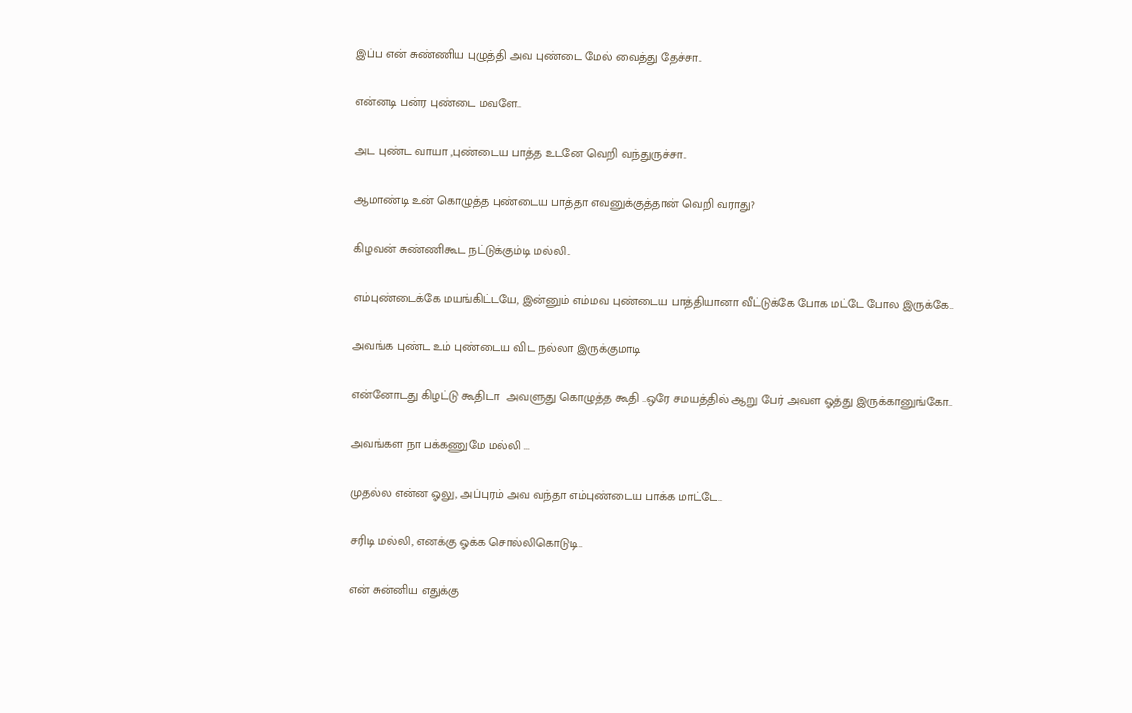இப்ப என் சுண்ணிய புழுத்தி அவ புண்டை மேல் வைத்து தேச்சா..

என்னடி பன்ர புண்டை மவளே..

அட புண்ட வாயா ,புண்டைய பாத்த உடனே வெறி வந்துருச்சா..

ஆமாண்டி உன் கொழுத்த புண்டைய பாத்தா எவனுக்குத்தான் வெறி வராது?

கிழவன் சுண்ணிகூட நட்டுக்கும்டி மல்லி..

எம்புண்டைக்கே மயங்கிட்டயே, இன்னும் எம்மவ புண்டைய பாத்தியானா வீட்டுக்கே போக மட்டே போல இருக்கே..

அவங்க புண்ட உம் புண்டைய விட நல்லா இருக்குமாடி

என்னோடது கிழட்டு கூதிடா  அவளுது கொழுத்த கூதி ..ஒரே சமயத்தில் ஆறு பேர் அவள ஓத்து இருக்கானுங்கோ..

அவங்கள நா பக்கணுமே மல்லி ...

முதல்ல என்ன ஓலு, அப்புரம் அவ வந்தா எம்புண்டைய பாக்க மாட்டே..

சரிடி மல்லி, எனக்கு ஓக்க சொல்லிகொடுடி..

என் சுன்னிய எதுக்கு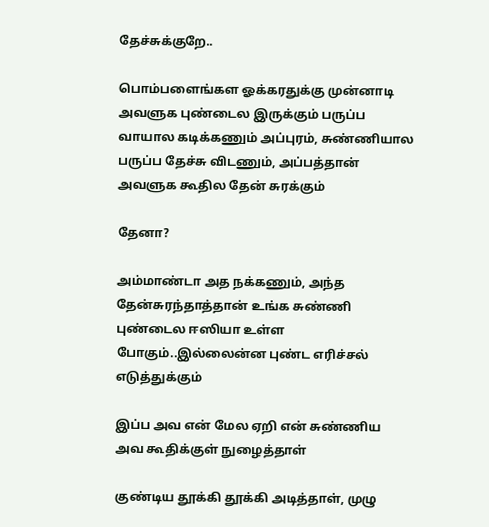தேச்சுக்குறே..

பொம்பளைங்கள ஓக்கரதுக்கு முன்னாடி அவளுக புண்டைல இருக்கும் பருப்ப வாயால கடிக்கணும் அப்புரம், சுண்ணியால பருப்ப தேச்சு விடணும், அப்பத்தான் அவளுக கூதில தேன் சுரக்கும்

தேனா?

அம்மாண்டா அத நக்கணும், அந்த தேன்சுரந்தாத்தான் உங்க சுண்ணி புண்டைல ஈஸியா உள்ள போகும்..இல்லைன்ன புண்ட எரிச்சல் எடுத்துக்கும்

இப்ப அவ என் மேல ஏறி என் சுண்ணிய அவ கூதிக்குள் நுழைத்தாள்

குண்டிய தூக்கி தூக்கி அடித்தாள், முழு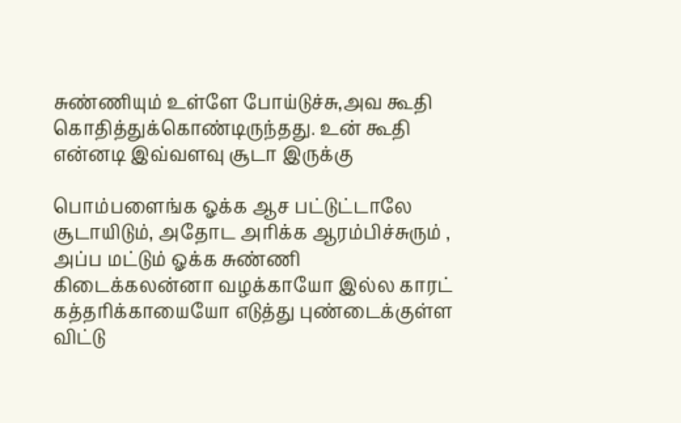சுண்ணியும் உள்ளே போய்டுச்சு,அவ கூதி கொதித்துக்கொண்டிருந்தது. உன் கூதி என்னடி இவ்வளவு சூடா இருக்கு

பொம்பளைங்க ஓக்க ஆச பட்டுட்டாலே சூடாயிடும், அதோட அரிக்க ஆரம்பிச்சுரும் , அப்ப மட்டும் ஓக்க சுண்ணி கிடைக்கலன்னா வழக்காயோ இல்ல காரட் கத்தரிக்காயையோ எடுத்து புண்டைக்குள்ள விட்டு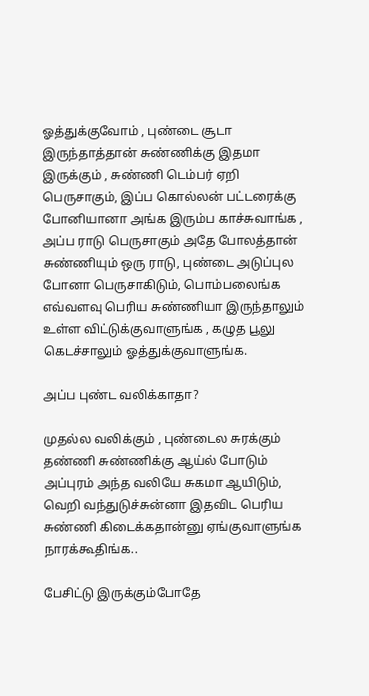ஓத்துக்குவோம் , புண்டை சூடா இருந்தாத்தான் சுண்ணிக்கு இதமா இருக்கும் , சுண்ணி டெம்பர் ஏறி பெருசாகும், இப்ப கொல்லன் பட்டரைக்கு போனியானா அங்க இரும்ப காச்சுவாங்க , அப்ப ராடு பெருசாகும் அதே போலத்தான் சுண்ணியும் ஒரு ராடு, புண்டை அடுப்புல போனா பெருசாகிடும், பொம்பலைங்க எவ்வளவு பெரிய சுண்ணியா இருந்தாலும் உள்ள விட்டுக்குவாளுங்க , கழுத பூலு கெடச்சாலும் ஓத்துக்குவாளுங்க.

அப்ப புண்ட வலிக்காதா?

முதல்ல வலிக்கும் , புண்டைல சுரக்கும் தண்ணி சுண்ணிக்கு ஆய்ல் போடும் அப்புரம் அந்த வலியே சுகமா ஆயிடும், வெறி வந்துடுச்சுன்னா இதவிட பெரிய சுண்ணி கிடைக்கதான்னு ஏங்குவாளுங்க நாரக்கூதிங்க..

பேசிட்டு இருக்கும்போதே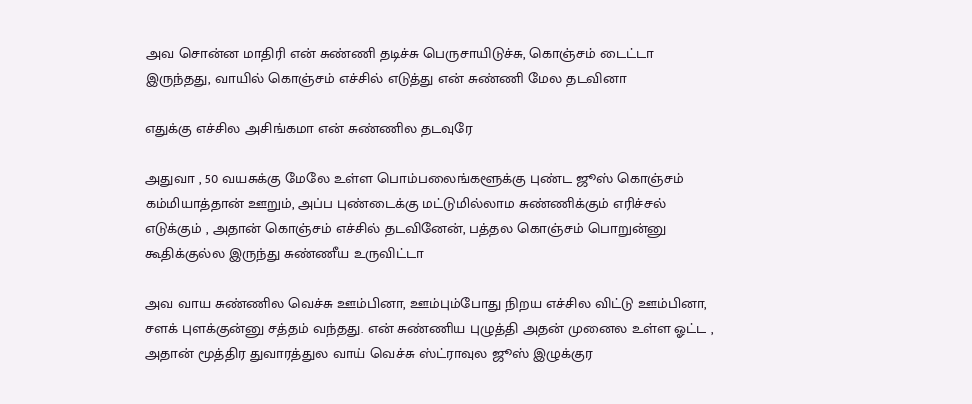அவ சொன்ன மாதிரி என் சுண்ணி தடிச்சு பெருசாயிடுச்சு, கொஞ்சம் டைட்டா இருந்தது, வாயில் கொஞ்சம் எச்சில் எடுத்து என் சுண்ணி மேல தடவினா

எதுக்கு எச்சில அசிங்கமா என் சுண்ணில தடவுரே

அதுவா , 50 வயசுக்கு மேலே உள்ள பொம்பலைங்களூக்கு புண்ட ஜூஸ் கொஞ்சம் கம்மியாத்தான் ஊறும், அப்ப புண்டைக்கு மட்டுமில்லாம சுண்ணிக்கும் எரிச்சல் எடுக்கும் , அதான் கொஞ்சம் எச்சில் தடவினேன், பத்தல கொஞ்சம் பொறுன்னு கூதிக்குல்ல இருந்து சுண்ணீய உருவிட்டா

அவ வாய சுண்ணில வெச்சு ஊம்பினா, ஊம்பும்போது நிறய எச்சில விட்டு ஊம்பினா, சளக் புளக்குன்னு சத்தம் வந்தது. என் சுண்ணிய புழுத்தி அதன் முனைல உள்ள ஓட்ட , அதான் மூத்திர துவாரத்துல வாய் வெச்சு ஸ்ட்ராவுல ஜூஸ் இழுக்குர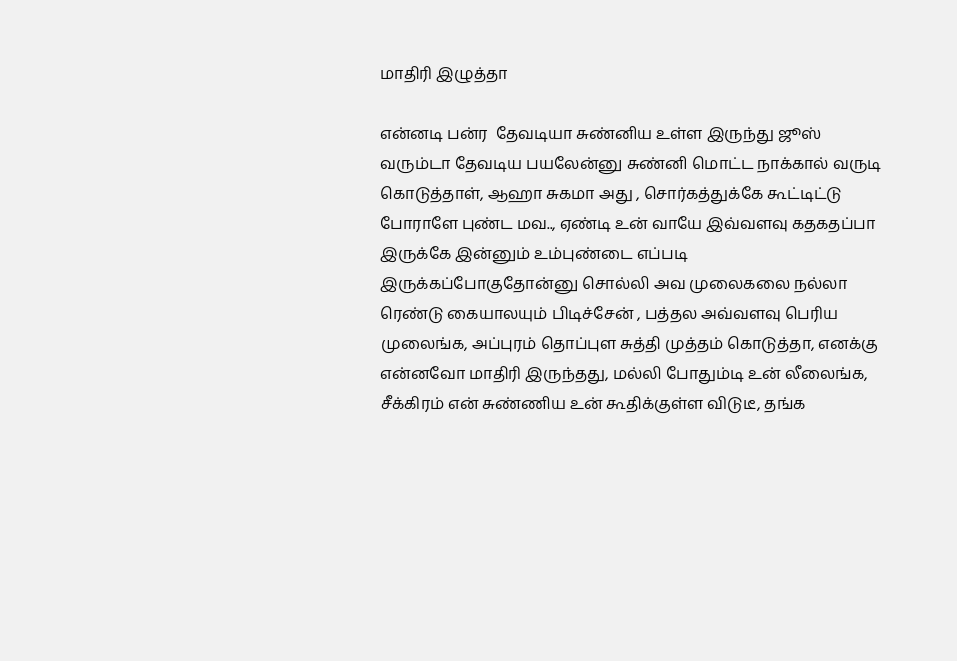மாதிரி இழுத்தா

என்னடி பன்ர  தேவடியா சுண்னிய உள்ள இருந்து ஜூஸ் வரும்டா தேவடிய பயலேன்னு சுண்னி மொட்ட நாக்கால் வருடி கொடுத்தாள், ஆஹா சுகமா அது , சொர்கத்துக்கே கூட்டிட்டு போராளே புண்ட மவ.., ஏண்டி உன் வாயே இவ்வளவு கதகதப்பா இருக்கே இன்னும் உம்புண்டை எப்படி இருக்கப்போகுதோன்னு சொல்லி அவ முலைகலை நல்லா ரெண்டு கையாலயும் பிடிச்சேன் , பத்தல அவ்வளவு பெரிய முலைங்க, அப்புரம் தொப்புள சுத்தி முத்தம் கொடுத்தா, எனக்கு என்னவோ மாதிரி இருந்தது, மல்லி போதும்டி உன் லீலைங்க, சீக்கிரம் என் சுண்ணிய உன் கூதிக்குள்ள விடுடீ, தங்க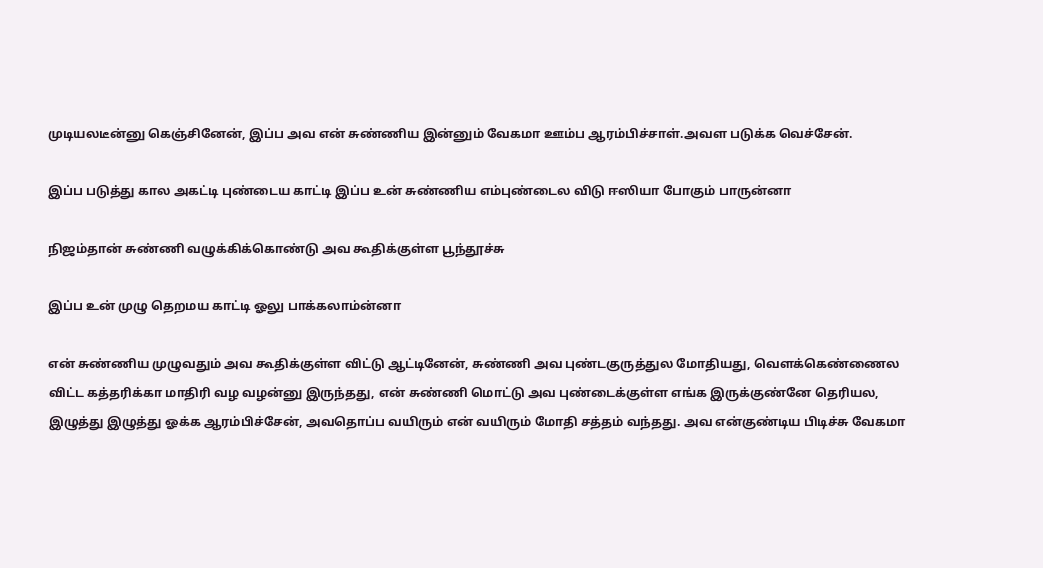முடியலடீன்னு கெஞ்சினேன், இப்ப அவ என் சுண்ணிய இன்னும் வேகமா ஊம்ப ஆரம்பிச்சாள்.அவள படுக்க வெச்சேன்.

இப்ப படுத்து கால அகட்டி புண்டைய காட்டி இப்ப உன் சுண்ணிய எம்புண்டைல விடு ஈஸியா போகும் பாருன்னா

நிஜம்தான் சுண்ணி வழுக்கிக்கொண்டு அவ கூதிக்குள்ள பூந்தூச்சு

இப்ப உன் முழு தெறமய காட்டி ஓலு பாக்கலாம்ன்னா

என் சுண்ணிய முழுவதும் அவ கூதிக்குள்ள விட்டு ஆட்டினேன், சுண்ணி அவ புண்டகுருத்துல மோதியது, வெளக்கெண்ணைல விட்ட கத்தரிக்கா மாதிரி வழ வழன்னு இருந்தது, என் சுண்ணி மொட்டு அவ புண்டைக்குள்ள எங்க இருக்குண்னே தெரியல, இழுத்து இழுத்து ஓக்க ஆரம்பிச்சேன், அவதொப்ப வயிரும் என் வயிரும் மோதி சத்தம் வந்தது. அவ என்குண்டிய பிடிச்சு வேகமா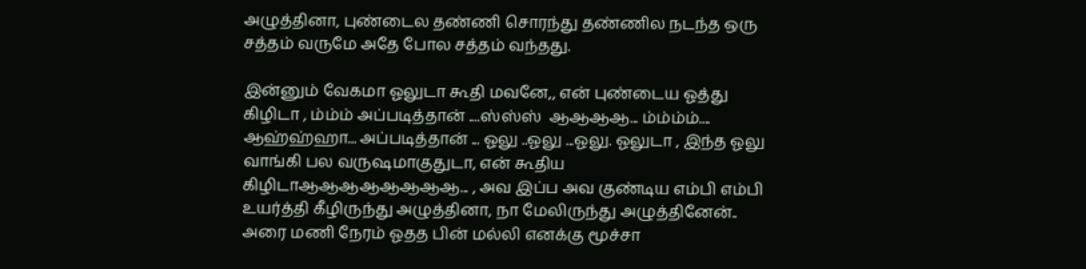அழுத்தினா, புண்டைல தண்ணி சொரந்து தண்ணில நடந்த ஒரு சத்தம் வருமே அதே போல சத்தம் வந்தது.

இன்னும் வேகமா ஓலுடா கூதி மவனே,, என் புண்டைய ஓத்து கிழிடா , ம்ம்ம் அப்படித்தான் ....ஸ்ஸ்ஸ்  ஆஆஆஆ... ம்ம்ம்ம்.... ஆஹ்ஹ்ஹா... அப்படித்தான் ... ஓலு ..ஓலு ...ஓலு. ஓலுடா , இந்த ஓலு வாங்கி பல வருஷமாகுதுடா, என் கூதிய கிழிடாஆஆஆஆஆஆஆஆ... , அவ இப்ப அவ குண்டிய எம்பி எம்பி உயர்த்தி கீழிருந்து அழுத்தினா, நா மேலிருந்து அழுத்தினேன்.. அரை மணி நேரம் ஓதத பின் மல்லி எனக்கு மூச்சா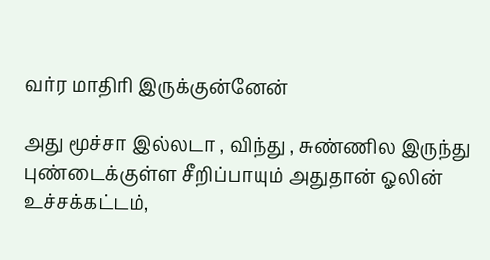வர்ர மாதிரி இருக்குன்னேன்

அது மூச்சா இல்லடா , விந்து , சுண்ணில இருந்து புண்டைக்குள்ள சீறிப்பாயும் அதுதான் ஓலின் உச்சக்கட்டம்,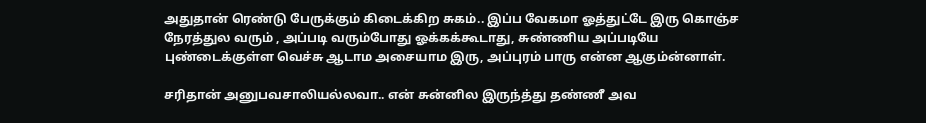அதுதான் ரெண்டு பேருக்கும் கிடைக்கிற சுகம்.. இப்ப வேகமா ஓத்துட்டே இரு கொஞ்ச நேரத்துல வரும் , அப்படி வரும்போது ஓக்கக்கூடாது, சுண்ணிய அப்படியே புண்டைக்குள்ள வெச்சு ஆடாம அசையாம இரு, அப்புரம் பாரு என்ன ஆகும்ன்னாள்.

சரிதான் அனுபவசாலியல்லவா.. என் சுன்னில இருந்த்து தண்ணீ அவ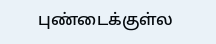புண்டைக்குள்ல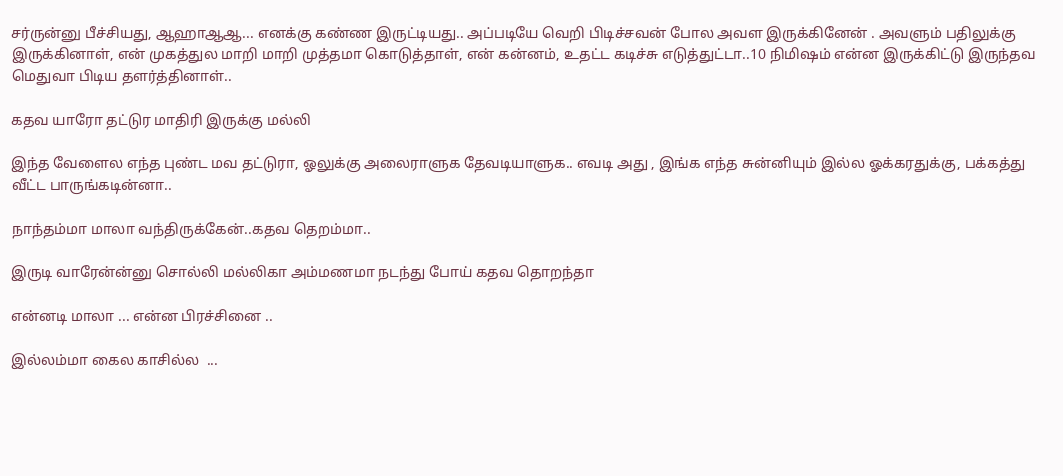சர்ருன்னு பீச்சியது, ஆஹாஆஆ... எனக்கு கண்ண இருட்டியது.. அப்படியே வெறி பிடிச்சவன் போல அவள இருக்கினேன் . அவளும் பதிலுக்கு இருக்கினாள், என் முகத்துல மாறி மாறி முத்தமா கொடுத்தாள், என் கன்னம், உதட்ட கடிச்சு எடுத்துட்டா..10 நிமிஷம் என்ன இருக்கிட்டு இருந்தவ மெதுவா பிடிய தளர்த்தினாள்..

கதவ யாரோ தட்டுர மாதிரி இருக்கு மல்லி

இந்த வேளைல எந்த புண்ட மவ தட்டுரா, ஓலுக்கு அலைராளுக தேவடியாளுக.. எவடி அது , இங்க எந்த சுன்னியும் இல்ல ஓக்கரதுக்கு, பக்கத்து வீட்ட பாருங்கடின்னா..

நாந்தம்மா மாலா வந்திருக்கேன்..கதவ தெறம்மா..

இருடி வாரேன்ன்னு சொல்லி மல்லிகா அம்மணமா நடந்து போய் கதவ தொறந்தா

என்னடி மாலா ... என்ன பிரச்சினை ..

இல்லம்மா கைல காசில்ல  ...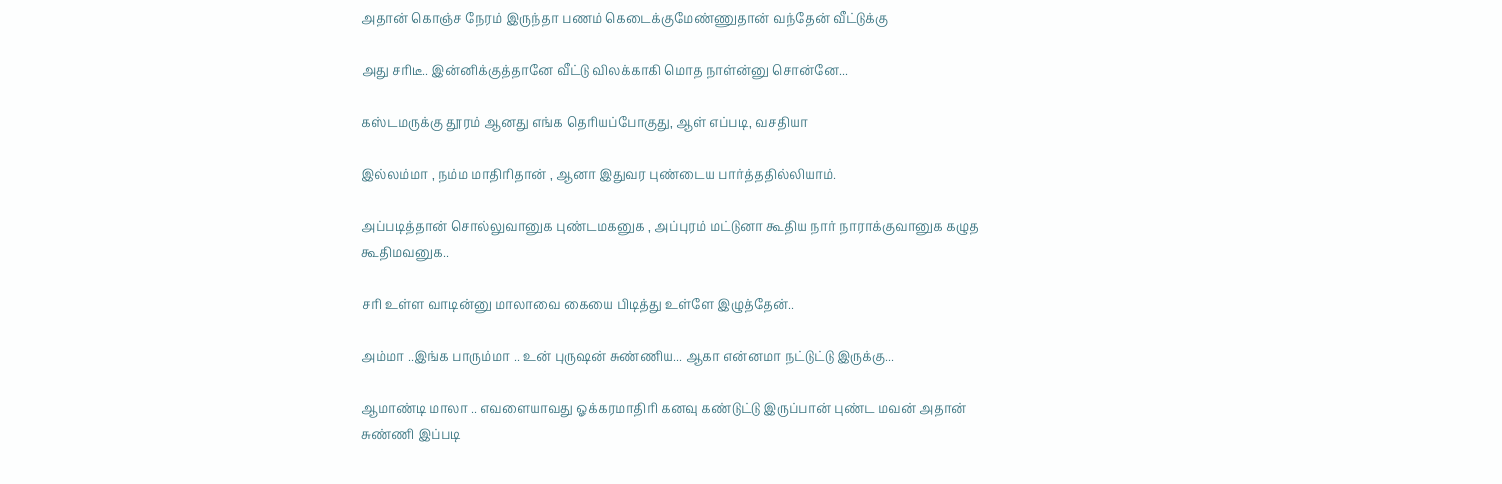அதான் கொஞ்ச நேரம் இருந்தா பணம் கெடைக்குமேண்ணுதான் வந்தேன் வீட்டுக்கு

அது சரிடீ.. இன்னிக்குத்தானே வீட்டு விலக்காகி மொத நாள்ன்னு சொன்னே...

கஸ்டமருக்கு தூரம் ஆனது எங்க தெரியப்போகுது, ஆள் எப்படி, வசதியா

இல்லம்மா , நம்ம மாதிரிதான் , ஆனா இதுவர புண்டைய பார்த்ததில்லியாம்.

அப்படித்தான் சொல்லுவானுக புண்டமகனுக , அப்புரம் மட்டுனா கூதிய நார் நாராக்குவானுக கழுத கூதிமவனுக..

சரி உள்ள வாடின்னு மாலாவை கையை பிடித்து உள்ளே இழுத்தேன்..

அம்மா ..இங்க பாரும்மா .. உன் புருஷன் சுண்ணிய... ஆகா என்னமா நட்டுட்டு இருக்கு...

ஆமாண்டி மாலா .. எவளையாவது ஓக்கரமாதிரி கனவு கண்டுட்டு இருப்பான் புண்ட மவன் அதான் சுண்ணி இப்படி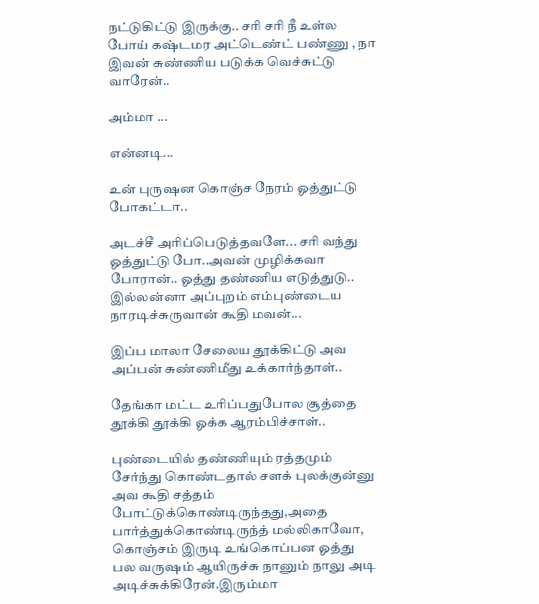நட்டுகிட்டு இருக்கு.. சரி சரி நீ உள்ல போய் கஷ்டமர அட்டெண்ட் பண்ணு , நா இவன் சுண்ணிய படுக்க வெச்சுட்டு வாரேன்..

அம்மா ...

என்னடி...

உன் புருஷன கொஞ்ச நேரம் ஓத்துட்டு போகட்டா..

அடச்சீ அரிப்பெடுத்தவளே... சரி வந்து ஓத்துட்டு போ..அவன் முழிக்கவா போரான்.. ஓத்து தண்ணிய எடுத்துடு.. இல்லன்னா அப்புறம் எம்புண்டைய நாரடிச்சுருவான் கூதி மவன்...

இப்ப மாலா சேலைய தூக்கிட்டு அவ அப்பன் சுண்ணிமீது உக்கார்ந்தாள்..

தேங்கா மட்ட உரிப்பதுபோல சூத்தை தூக்கி தூக்கி ஓக்க ஆரம்பிச்சாள்..

புண்டையில் தண்ணியும் ரத்தமும் சேர்ந்து கொண்டதால் சளக் புலக்குன்னு அவ கூதி சத்தம் போட்டுக்கொண்டிருந்தது,அதை பார்த்துக்கொண்டிருந்த் மல்லிகாவோ, கொஞ்சம் இருடி உங்கொப்பன ஓத்து பல வருஷம் ஆயிருச்சு நானும் நாலு அடி அடிச்சுக்கிரேன்.இரும்மா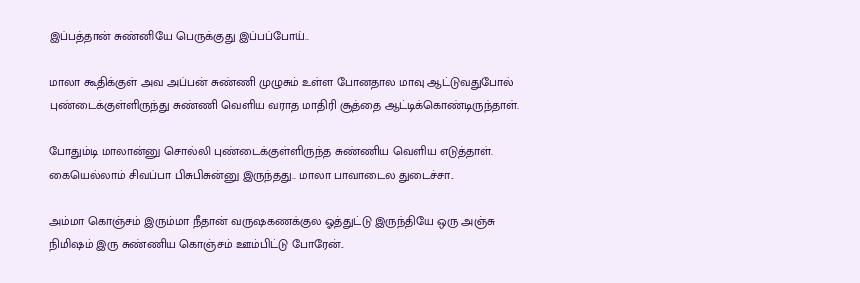இப்பத்தான் சுண்னியே பெருக்குது இப்பப்போய்..

மாலா கூதிக்குள் அவ அப்பன் சுண்ணி முழுசும் உள்ள போனதால மாவு ஆட்டுவதுபோல் புண்டைக்குள்ளிருந்து சுண்ணி வெளிய வராத மாதிரி சூத்தை ஆட்டிக்கொண்டிருந்தாள்.

போதும்டி மாலான்னு சொல்லி புண்டைக்குள்ளிருந்த சுண்ணிய வெளிய எடுத்தாள். கையெல்லாம் சிவப்பா பிசுபிசுன்னு இருந்தது.. மாலா பாவாடைல துடைச்சா..

அம்மா கொஞ்சம் இரும்மா நீதான் வருஷகணக்குல ஓத்துட்டு இருந்தியே ஒரு அஞ்சு நிமிஷம் இரு சுண்ணிய கொஞ்சம் ஊம்பிட்டு போரேன்..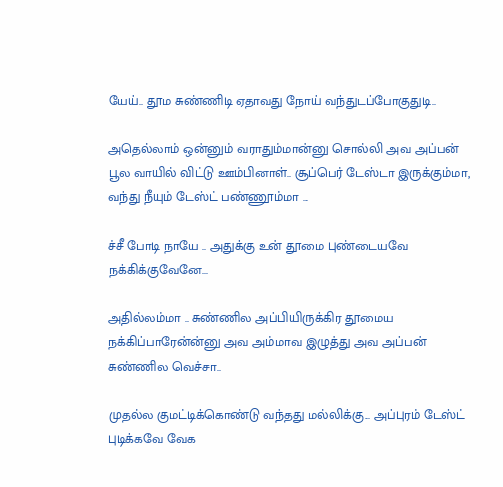யேய்.. தூம சுண்ணிடி ஏதாவது நோய் வந்துடப்போகுதுடி..

அதெல்லாம் ஒன்னும் வராதும்மான்னு சொல்லி அவ அப்பன் பூல வாயில் விட்டு ஊம்பினாள்.. சூப்பெர் டேஸ்டா இருக்கும்மா, வந்து நீயும் டேஸ்ட் பண்ணூம்மா ...

ச்சீ போடி நாயே .. அதுக்கு உன் தூமை புண்டையவே நக்கிக்குவேனே...

அதில்லம்மா .. சுண்ணில அப்பியிருக்கிர தூமைய நக்கிப்பாரேன்ன்னு அவ அம்மாவ இழுத்து அவ அப்பன் சுண்ணில வெச்சா..

முதல்ல குமட்டிக்கொண்டு வந்தது மல்லிக்கு... அப்புரம் டேஸ்ட் புடிக்கவே வேக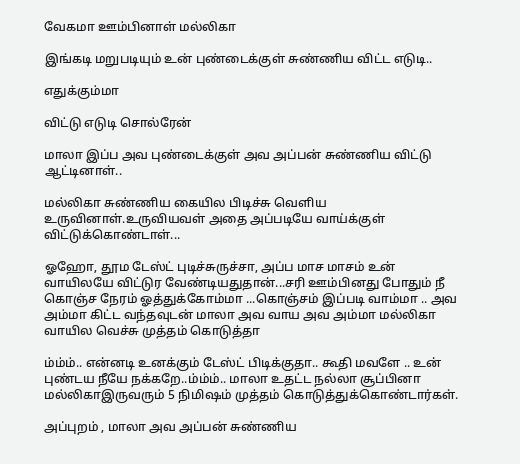வேகமா ஊம்பினாள் மல்லிகா

இங்கடி மறுபடியும் உன் புண்டைக்குள் சுண்ணிய விட்ட எடுடி..

எதுக்கும்மா

விட்டு எடுடி சொல்ரேன்

மாலா இப்ப அவ புண்டைக்குள் அவ அப்பன் சுண்ணிய விட்டு ஆட்டினாள்..

மல்லிகா சுண்ணிய கையில பிடிச்சு வெளிய உருவினாள்.உருவியவள் அதை அப்படியே வாய்க்குள் விட்டுக்கொண்டாள்...

ஓஹோ, தூம டேஸ்ட் புடிச்சுருச்சா, அப்ப மாச மாசம் உன் வாயிலயே விட்டுர வேண்டியதுதான்...சரி ஊம்பினது போதும் நீ கொஞ்ச நேரம் ஓத்துக்கோம்மா ...கொஞ்சம் இப்படி வாம்மா .. அவ அம்மா கிட்ட வந்தவுடன் மாலா அவ வாய அவ அம்மா மல்லிகா வாயில வெச்சு முத்தம் கொடுத்தா

ம்ம்ம்.. என்னடி உனக்கும் டேஸ்ட் பிடிக்குதா.. கூதி மவளே .. உன் புண்டய நீயே நக்கறே..ம்ம்ம்.. மாலா உதட்ட நல்லா சூப்பினா மல்லிகாஇருவரும் 5 நிமிஷம் முத்தம் கொடுத்துக்கொண்டார்கள்.

அப்புறம் , மாலா அவ அப்பன் சுண்ணிய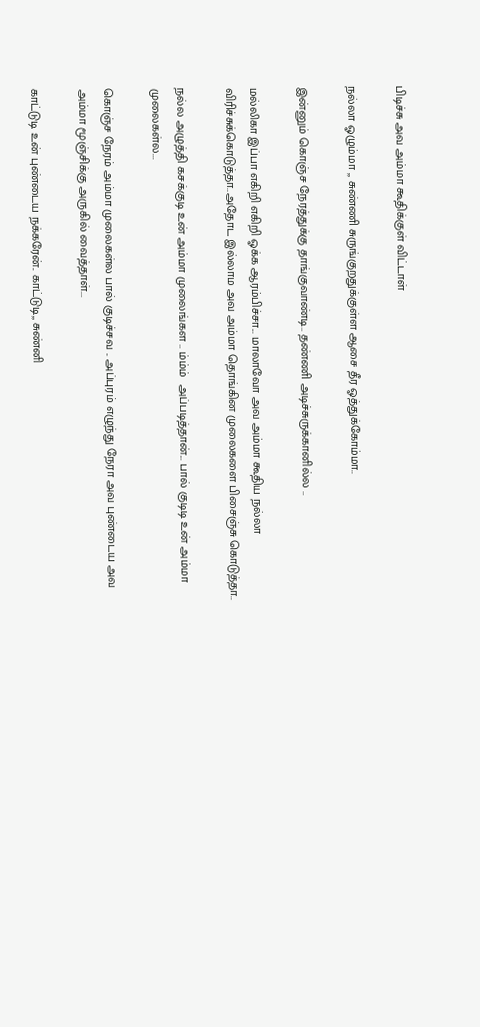பிடிச்சு அவ அம்மா கூதிக்குள் விட்டாள்

நல்லா ஓழும்மா ,, சுண்ணி சுருங்குறதுக்குள்ள ஆசை தீர ஓத்துக்கோம்மா..

இன்னும் கொஞ்ச நேரத்துக்கு தாங்குவாண்டி.. தண்ணி அடிச்சுருக்கானில்ல ..

மல்லிகா இப்பா எகிறி எகிறி ஓக்க ஆரம்பிச்சா... மாலாவோ அவ அம்மா கூதிய நல்லா விரிச்சுக்கொடுத்தா..அதோட இல்லாம அவ அம்மா தொங்கின முலைகளை பிசைஞ்சு கொடுத்தா..

நல்ல அழுத்தி கசக்குடி உன் அம்மா முலைங்கள .. ம்ம்ம்  அப்படித்தான்... பால் குடிடி உன் அம்மா முலைகள்ல...

கொஞ்ச நேரம் அம்மா முலைகள்ல பால் குடிச்சவ .. அப்புரம் எழுந்து நேரா அவ புண்டைய அவ அம்மா மூஞ்சிக்கு அருகில் வைத்தாள்...

காட்டுடி உன் புண்டைய நக்கரேன்.. காட்டுடி,, சுண்னி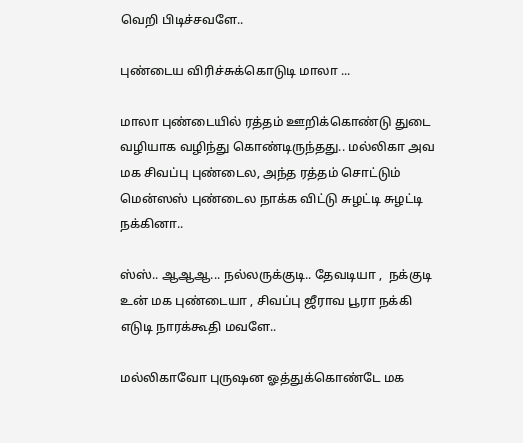வெறி பிடிச்சவளே..

புண்டைய விரிச்சுக்கொடுடி மாலா ...

மாலா புண்டையில் ரத்தம் ஊறிக்கொண்டு துடை வழியாக வழிந்து கொண்டிருந்தது.. மல்லிகா அவ மக சிவப்பு புண்டைல, அந்த ரத்தம் சொட்டும் மென்ஸஸ் புண்டைல நாக்க விட்டு சுழட்டி சுழட்டி நக்கினா..

ஸ்ஸ்.. ஆஆஆ... நல்லருக்குடி.. தேவடியா ,  நக்குடி உன் மக புண்டையா , சிவப்பு ஜீராவ பூரா நக்கி எடுடி நாரக்கூதி மவளே..

மல்லிகாவோ புருஷன ஓத்துக்கொண்டே மக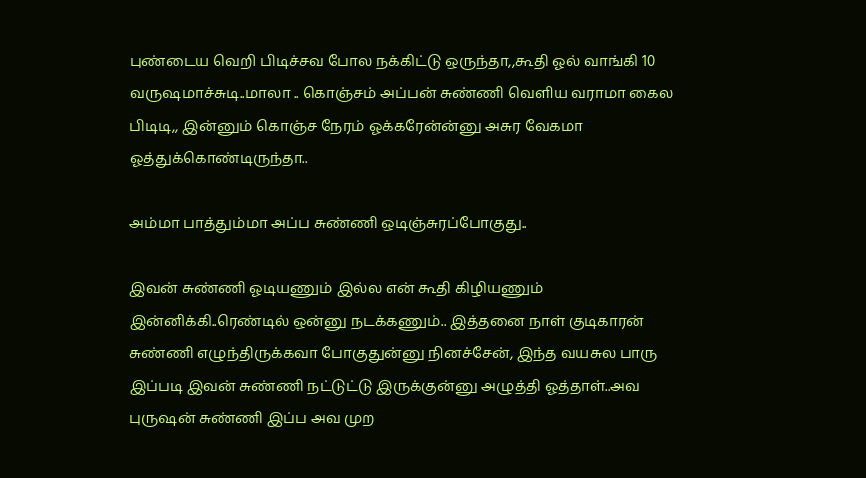புண்டைய வெறி பிடிச்சவ போல நக்கிட்டு ஒருந்தா,,கூதி ஓல் வாங்கி 10 வருஷமாச்சுடி..மாலா .. கொஞ்சம் அப்பன் சுண்ணி வெளிய வராமா கைல பிடிடி,, இன்னும் கொஞ்ச நேரம் ஓக்கரேன்ன்னு அசுர வேகமா ஓத்துக்கொண்டிருந்தா..

அம்மா பாத்தும்மா அப்ப சுண்ணி ஒடிஞ்சுரப்போகுது..

இவன் சுண்ணி ஓடியணும் இல்ல என் கூதி கிழியணும் இன்னிக்கி..ரெண்டில் ஒன்னு நடக்கணும்.. இத்தனை நாள் குடிகாரன் சுண்ணி எழுந்திருக்கவா போகுதுன்னு நினச்சேன், இந்த வயசுல பாரு இப்படி இவன் சுண்ணி நட்டுட்டு இருக்குன்னு அழுத்தி ஓத்தாள்..அவ புருஷன் சுண்ணி இப்ப அவ முற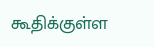கூதிக்குள்ள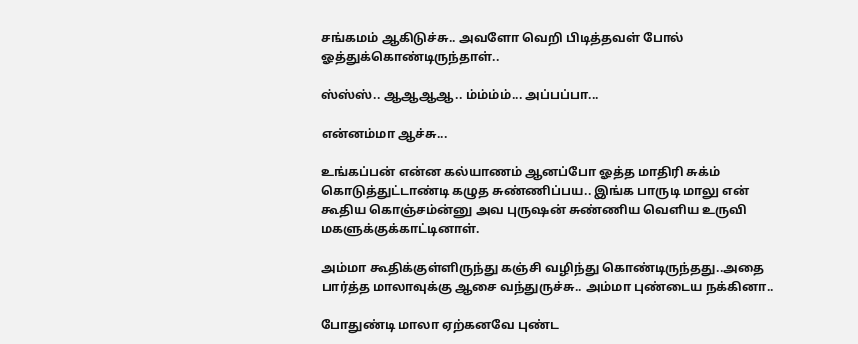சங்கமம் ஆகிடுச்சு.. அவளோ வெறி பிடித்தவள் போல் ஓத்துக்கொண்டிருந்தாள்..

ஸ்ஸ்ஸ்.. ஆஆஆஆ.. ம்ம்ம்ம்... அப்பப்பா...

என்னம்மா ஆச்சு...

உங்கப்பன் என்ன கல்யாணம் ஆனப்போ ஓத்த மாதிரி சுக்ம் கொடுத்துட்டாண்டி கழுத சுண்ணிப்பய.. இங்க பாருடி மாலு என் கூதிய கொஞ்சம்ன்னு அவ புருஷன் சுண்ணிய வெளிய உருவி மகளுக்குக்காட்டினாள்.

அம்மா கூதிக்குள்ளிருந்து கஞ்சி வழிந்து கொண்டிருந்தது..அதை பார்த்த மாலாவுக்கு ஆசை வந்துருச்சு.. அம்மா புண்டைய நக்கினா..

போதுண்டி மாலா ஏற்கனவே புண்ட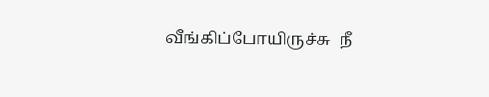வீங்கிப்போயிருச்சு  நீ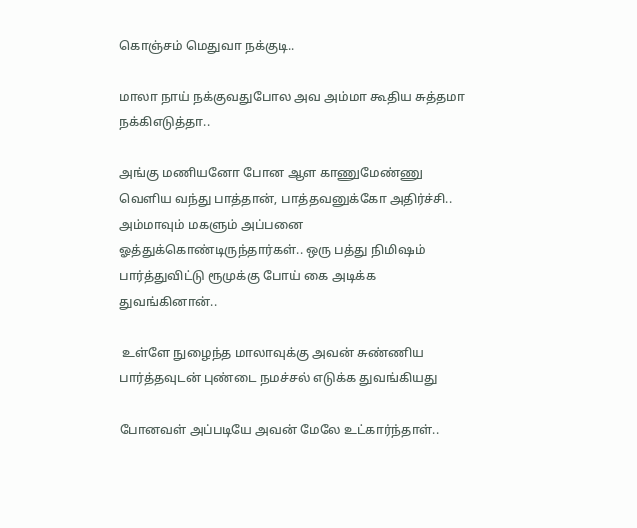கொஞ்சம் மெதுவா நக்குடி..

மாலா நாய் நக்குவதுபோல அவ அம்மா கூதிய சுத்தமா நக்கிஎடுத்தா..

அங்கு மணியனோ போன ஆள காணுமேண்ணு வெளிய வந்து பாத்தான், பாத்தவனுக்கோ அதிர்ச்சி.. அம்மாவும் மகளும் அப்பனை ஓத்துக்கொண்டிருந்தார்கள்.. ஒரு பத்து நிமிஷம் பார்த்துவிட்டு ரூமுக்கு போய் கை அடிக்க துவங்கினான்..

 உள்ளே நுழைந்த மாலாவுக்கு அவன் சுண்ணிய பார்த்தவுடன் புண்டை நமச்சல் எடுக்க துவங்கியது

போனவள் அப்படியே அவன் மேலே உட்கார்ந்தாள்..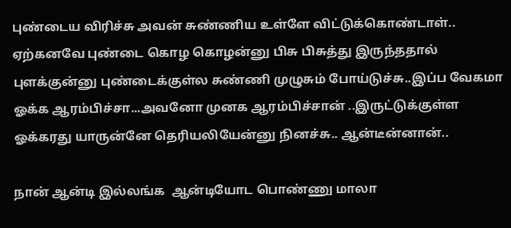புண்டைய விரிச்சு அவன் சுண்ணிய உள்ளே விட்டுக்கொண்டாள்.. ஏற்கனவே புண்டை கொழ கொழன்னு பிசு பிசுத்து இருந்ததால் புளக்குன்னு புண்டைக்குள்ல சுண்ணி முழுசும் போய்டுச்சு..இப்ப வேகமா ஓக்க ஆரம்பிச்சா...அவனோ முனக ஆரம்பிச்சான் ..இருட்டுக்குள்ள ஓக்கரது யாருன்னே தெரியலியேன்னு நினச்சு.. ஆன்டீன்னான்..

நான் ஆன்டி இல்லங்க  ஆன்டியோட பொண்ணு மாலா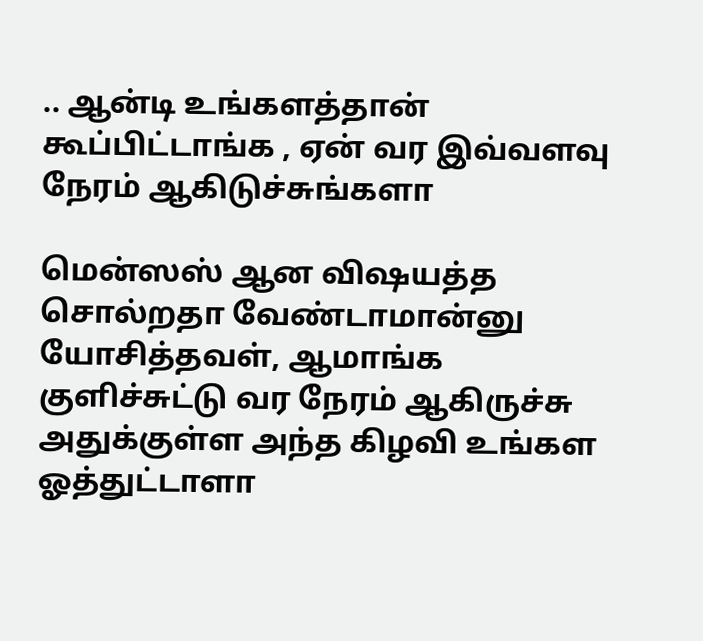.. ஆன்டி உங்களத்தான் கூப்பிட்டாங்க , ஏன் வர இவ்வளவு நேரம் ஆகிடுச்சுங்களா

மென்ஸஸ் ஆன விஷயத்த சொல்றதா வேண்டாமான்னு யோசித்தவள், ஆமாங்க குளிச்சுட்டு வர நேரம் ஆகிருச்சு அதுக்குள்ள அந்த கிழவி உங்கள ஓத்துட்டாளா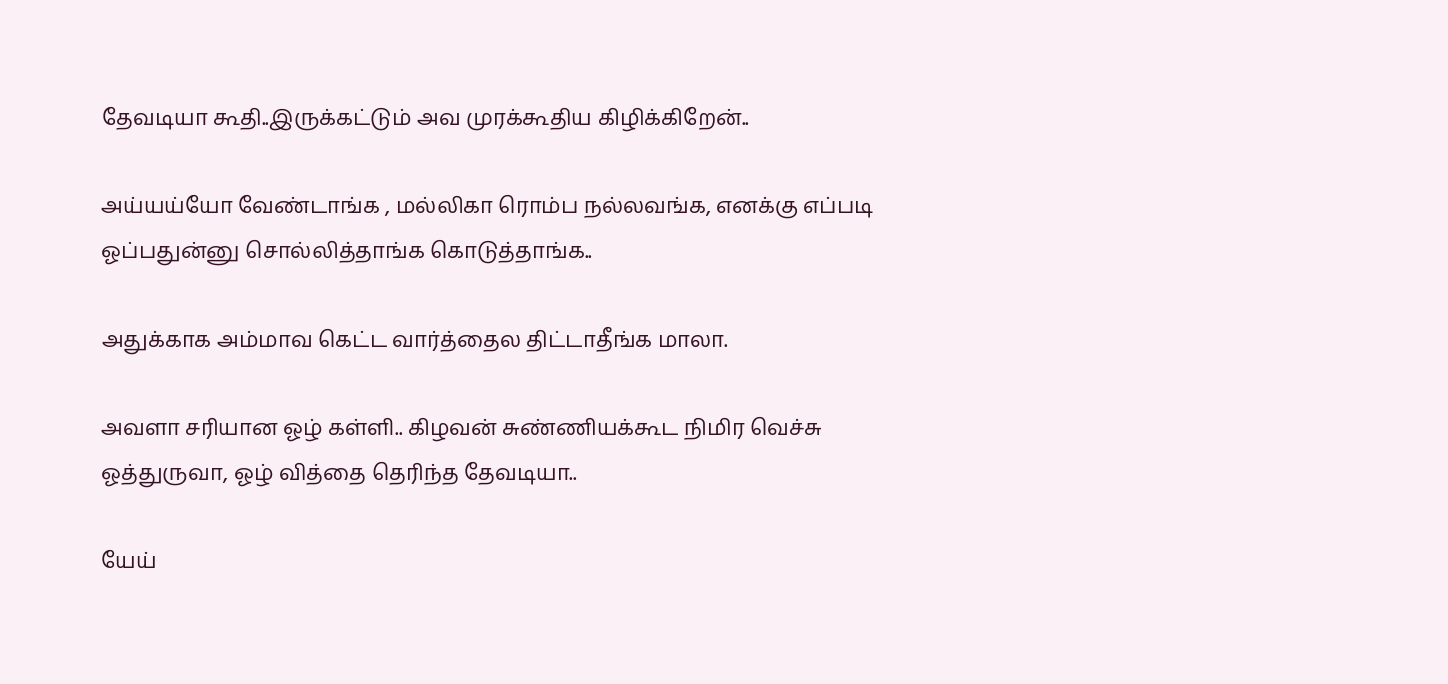தேவடியா கூதி..இருக்கட்டும் அவ முரக்கூதிய கிழிக்கிறேன்..

அய்யய்யோ வேண்டாங்க , மல்லிகா ரொம்ப நல்லவங்க, எனக்கு எப்படி ஓப்பதுன்னு சொல்லித்தாங்க கொடுத்தாங்க..

அதுக்காக அம்மாவ கெட்ட வார்த்தைல திட்டாதீங்க மாலா.

அவளா சரியான ஓழ் கள்ளி.. கிழவன் சுண்ணியக்கூட நிமிர வெச்சு ஓத்துருவா, ஓழ் வித்தை தெரிந்த தேவடியா..

யேய்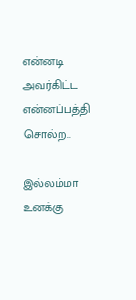என்னடி அவர்கிட்ட  என்னப்பத்தி சொல்ற..

இல்லம்மா உனக்கு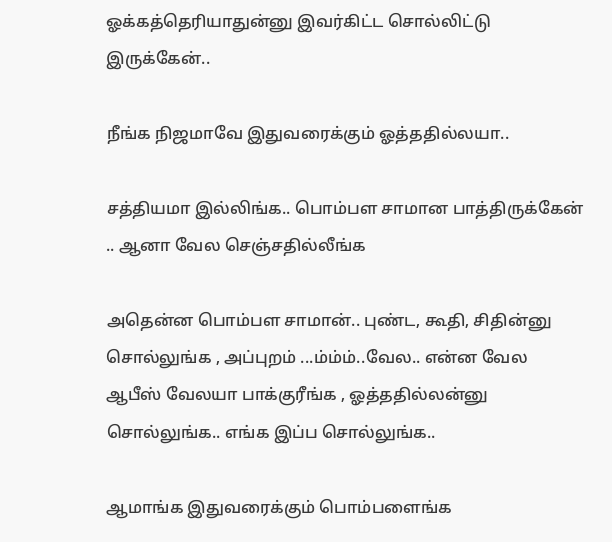ஓக்கத்தெரியாதுன்னு இவர்கிட்ட சொல்லிட்டு இருக்கேன்..

நீங்க நிஜமாவே இதுவரைக்கும் ஓத்ததில்லயா..

சத்தியமா இல்லிங்க.. பொம்பள சாமான பாத்திருக்கேன் .. ஆனா வேல செஞ்சதில்லீங்க

அதென்ன பொம்பள சாமான்.. புண்ட, கூதி, சிதின்னு சொல்லுங்க , அப்புறம் ...ம்ம்ம்..வேல.. என்ன வேல  ஆபீஸ் வேலயா பாக்குரீங்க , ஓத்ததில்லன்னு சொல்லுங்க.. எங்க இப்ப சொல்லுங்க..

ஆமாங்க இதுவரைக்கும் பொம்பளைங்க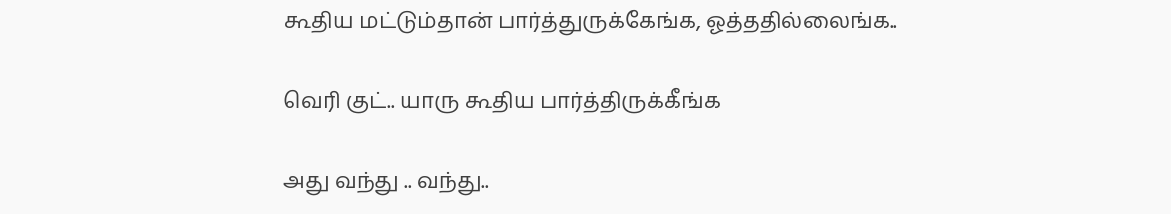கூதிய மட்டும்தான் பார்த்துருக்கேங்க, ஓத்ததில்லைங்க..

வெரி குட்.. யாரு கூதிய பார்த்திருக்கீங்க

அது வந்து .. வந்து..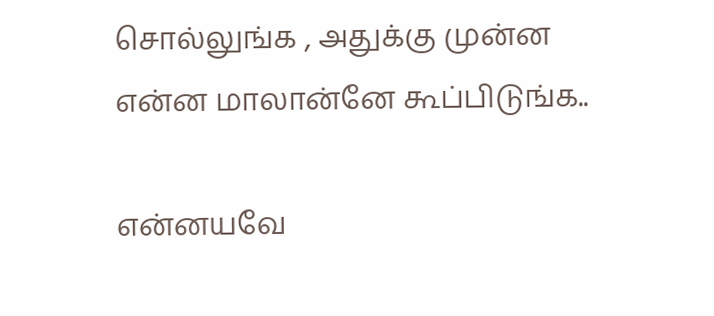சொல்லுங்க , அதுக்கு முன்ன என்ன மாலான்னே கூப்பிடுங்க..

என்னயவே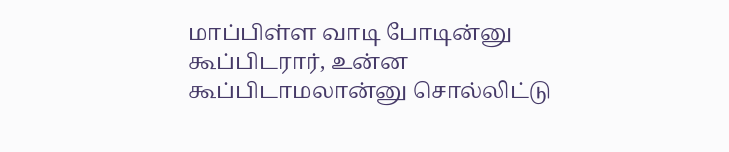மாப்பிள்ள வாடி போடின்னு கூப்பிடரார், உன்ன கூப்பிடாமலான்னு சொல்லிட்டு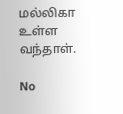மல்லிகா உள்ள வந்தாள்.

No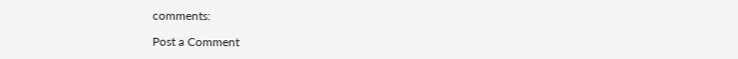comments:

Post a Comment